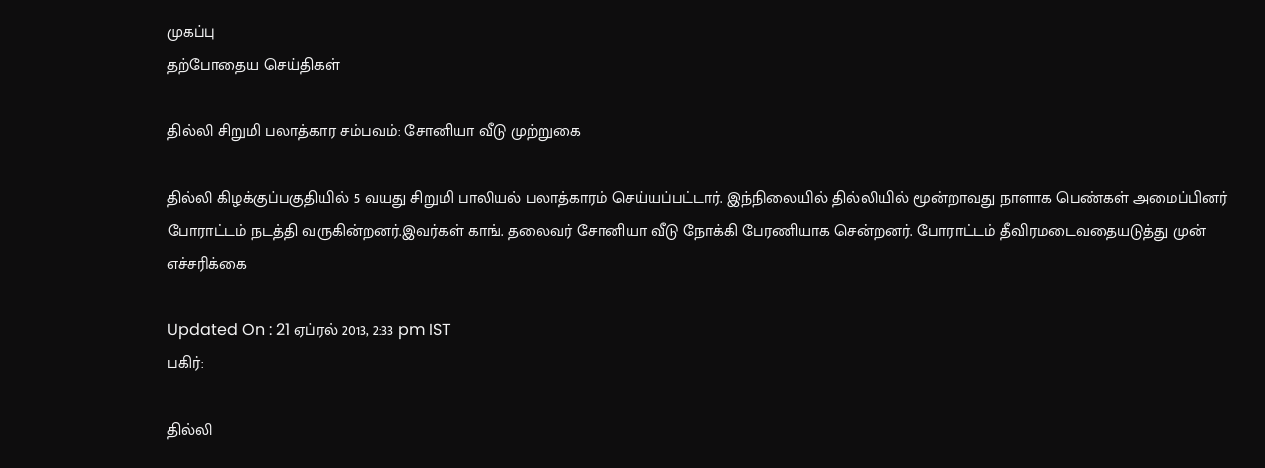முகப்பு
தற்போதைய செய்திகள்

தில்லி சிறுமி பலாத்கார சம்பவம்: சோனியா வீடு முற்றுகை

தில்லி கிழக்குப்பகுதியில் 5 வயது சிறுமி பாலியல் பலாத்காரம் செய்யப்பட்டார். இந்நிலையில் தில்லியில் மூன்றாவது நாளாக பெண்கள் அமைப்பினர் போராட்டம் நடத்தி வருகின்றனர்.இவர்கள் காங். தலைவர் சோனியா வீடு நோக்கி பேரணியாக சென்றனர். போராட்டம் தீவிரமடைவதையடுத்து முன் எச்சரிக்கை

Updated On : 21 ஏப்ரல் 2013, 2:33 pm IST
பகிர்:

தில்லி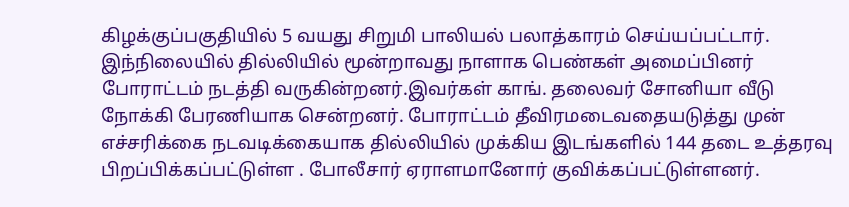கிழக்குப்பகுதியில் 5 வயது சிறுமி பாலியல் பலாத்காரம் செய்யப்பட்டார். இந்நிலையில் தில்லியில் மூன்றாவது நாளாக பெண்கள் அமைப்பினர் போராட்டம் நடத்தி வருகின்றனர்.இவர்கள் காங். தலைவர் சோனியா வீடு நோக்கி பேரணியாக சென்றனர். போராட்டம் தீவிரமடைவதையடுத்து முன் எச்சரிக்கை நடவடிக்கையாக தில்லியில் முக்கிய இடங்களில் 144 தடை உத்தரவு பிறப்பிக்கப்பட்டுள்ள . போலீசார் ஏராளமானோர் குவிக்கப்பட்டுள்ளனர்.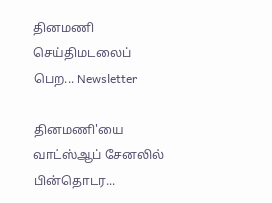தினமணி செய்திமடலைப் பெற... Newsletter

தினமணி'யை வாட்ஸ்ஆப் சேனலில் பின்தொடர...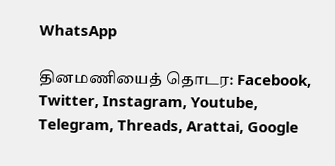WhatsApp

தினமணியைத் தொடர: Facebook, Twitter, Instagram, Youtube, Telegram, Threads, Arattai, Google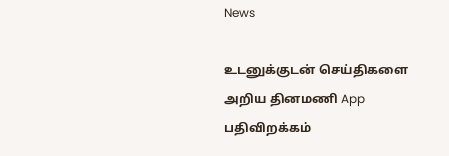News

உடனுக்குடன் செய்திகளை அறிய தினமணி App பதிவிறக்கம்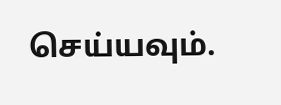செய்யவும்.